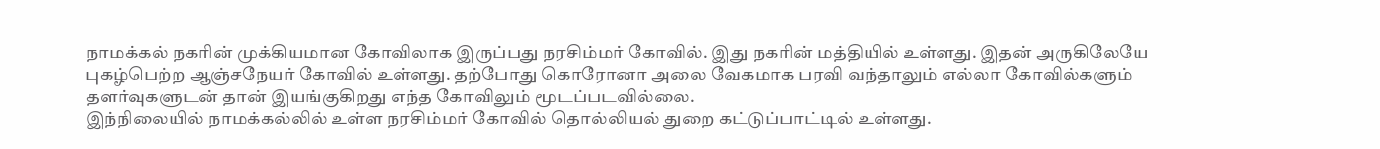நாமக்கல் நகரின் முக்கியமான கோவிலாக இருப்பது நரசிம்மர் கோவில். இது நகரின் மத்தியில் உள்ளது. இதன் அருகிலேயே புகழ்பெற்ற ஆஞ்சநேயர் கோவில் உள்ளது. தற்போது கொரோனா அலை வேகமாக பரவி வந்தாலும் எல்லா கோவில்களும் தளர்வுகளுடன் தான் இயங்குகிறது எந்த கோவிலும் மூடப்படவில்லை.
இந்நிலையில் நாமக்கல்லில் உள்ள நரசிம்மர் கோவில் தொல்லியல் துறை கட்டுப்பாட்டில் உள்ளது.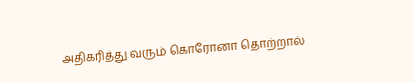அதிகரித்து வரும் கொரோனா தொற்றால்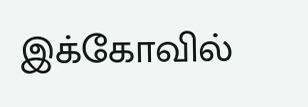இக்கோவில்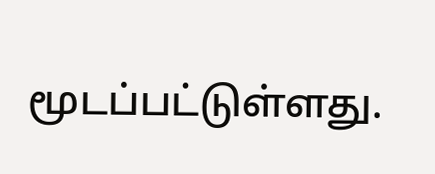மூடப்பட்டுள்ளது.